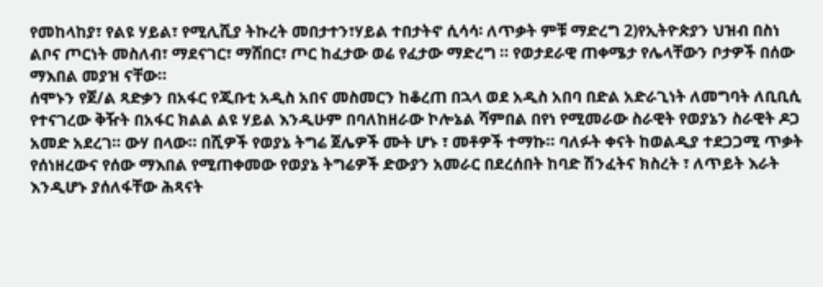የመከላከያ፣ የልዩ ሃይል፣ የሚሊሺያ ትኩረት መበታተን፣ሃይል ተበታትኖ ሲሳሳ፡ ለጥቃት ምቹ ማድረግ 2)የኢትዮጵያን ህዝብ በስነ ልቦና ጦርነት መስለብ፣ ማደናገር፣ ማሸበር፣ ጦር ከፈታው ወሬ የፈታው ማድረግ ። የወታደራዊ ጠቀሜታ የሌላቸውን ቦታዎች በሰው ማእበል መያዝ ናቸው።
ሰሞኑን የጀ/ል ጻድቃን በአፋር የጂቡቲ አዲስ አበና መስመርን ከቆረጠ በኋላ ወደ አዲስ አበባ በድል አድራጊነት ለመግባት ለቢቢሲ የተናገረው ቅዥት በአፋር ክልል ልዩ ሃይል እንዲሁም በባለከዘራው ኮሎኔል ሻምበል በየነ የሚመራው ስራዊት የወያኔን ስራዊት ዶጋ አመድ አደረገ። ውሃ በላው። በሺዎች የወያኔ ትግሬ ጀሌዎች ሙት ሆኑ ፣ መቶዎች ተማኩ። ባለፉት ቀናት ከወልዲያ ተደጋጋሚ ጥቃት የሰነዘረውና የሰው ማእበል የሚጠቀመው የወያኔ ትግሬዎች ድውያን አመራር በደረሰበት ከባድ ሽንፈትና ክስረት ፣ ለጥይት እራት እንዲሆኑ ያሰለፋቸው ሕጻናት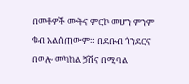በመቶዎች ሙትና ምርኮ መሆን ምንም ቁብ አልሰጠውም። በደቡብ ጎንደርና በወሎ መካከል ጛሽና በሚባል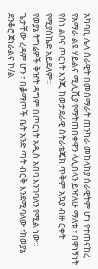አካባቢ ሌላ ሰራዊት በመሰማራት ጠንካራ መከላከያ ሰራዊትም ሆነ የተጠናከረ የአማራ ልዩ ሃይልና ሚሊሺያ የማትጠበቀዋን ላሊበላን ይዣለሁ ማለቱ ፣ በዋነኝነት የስነ ልቦና ጦርነት እንጂ ከወታደራዊ ስትራቴጄክ ጥቅም አኳያ ብዙ ርቀት የሚያስኬድ አይደለም።
የወያኔ ትግሬዎች ቅዠት ዳግም በጦርነት አዲስ አበባ እንገባለን የሚል ነው። ጌታቸው ረዳም ሆን ፣ በቇማጦች ቤት አንድ ጣት ብርቅ እንደሚባለው ፣ክወያኔ ደንቆሮ ጀነራልና ኮ/ል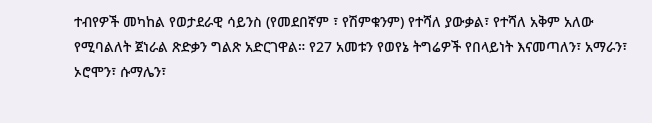ተብየዎች መካከል የወታደራዊ ሳይንስ (የመደበኛም ፣ የሽምቁንም) የተሻለ ያውቃል፣ የተሻለ አቅም አለው የሚባልለት ጀነራል ጽድቃን ግልጽ አድርገዋል። የ27 አመቱን የወየኔ ትግሬዎች የበላይነት እናመጣለን፣ አማራን፣ ኦሮሞን፣ ሱማሌን፣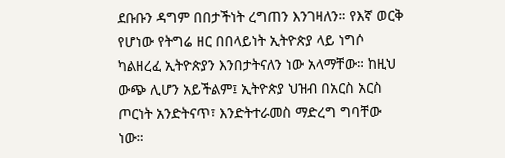ደቡቡን ዳግም በበታችነት ረግጠን እንገዛለን። የእኛ ወርቅ የሆነው የትግሬ ዘር በበላይነት ኢትዮጵያ ላይ ነግሶ ካልዘረፈ ኢትዮጵያን እንበታትናለን ነው አላማቸው። ከዚህ ውጭ ሊሆን አይችልም፤ ኢትዮጵያ ህዝብ በአርስ አርስ ጦርነት አንድትናጥ፣ እንድትተራመስ ማድረግ ግባቸው ነው።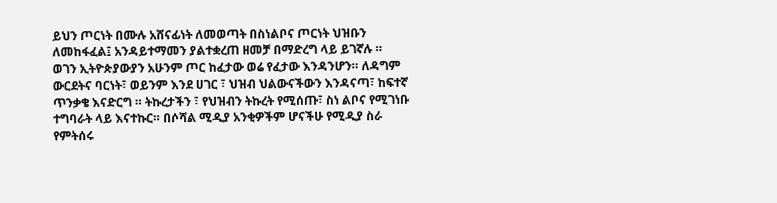ይህን ጦርነት በሙሉ አሸናፊነት ለመወጣት በስነልቦና ጦርነት ህዝቡን ለመከፋፈል፤ አንዳይተማመን ያልተቋረጠ ዘመቻ በማድረግ ላይ ይገኛሉ ።
ወገን ኢትዮጵያውያን አሁንም ጦር ከፈታው ወሬ የፈታው እንዳንሆን። ለዳግም ውርደትና ባርነት፣ ወይንም እንደ ሀገር ፣ ህዝብ ህልውናችውን እንዳናጣ፣ ከፍተኛ ጥንቃቄ እናድርግ ። ትኩረታችን ፣ የህዝብን ትኩረት የሚሰጡ፣ ስነ ልቦና የሚገነቡ ተግባራት ላይ እናተኩር። በሶሻል ሚዲያ አንቂዎችም ሆናችሁ የሚዲያ ስራ የምትሰሩ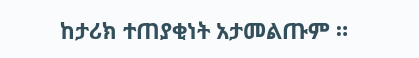ከታሪክ ተጠያቂነት አታመልጡም ።